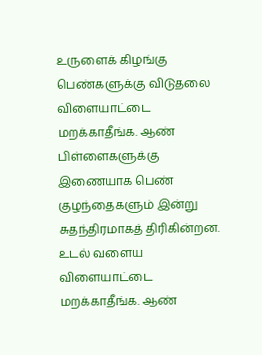உருளைக் கிழங்கு பெண்களுக்கு விடுதலை
விளையாட்டை மறக்காதீங்க. ஆண் பிள்ளைகளுக்கு இணையாக பெண் குழந்தைகளும் இன்று சுதந்திரமாகத் திரிகின்றன. உடல் வளைய
விளையாட்டை மறக்காதீங்க. ஆண்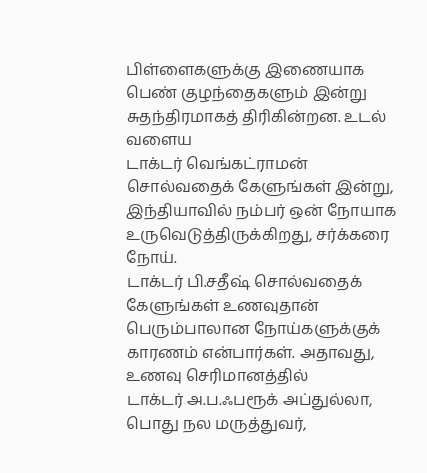பிள்ளைகளுக்கு இணையாக பெண் குழந்தைகளும் இன்று சுதந்திரமாகத் திரிகின்றன. உடல் வளைய
டாக்டர் வெங்கட்ராமன் சொல்வதைக் கேளுங்கள் இன்று, இந்தியாவில் நம்பர் ஒன் நோயாக உருவெடுத்திருக்கிறது, சர்க்கரை நோய்.
டாக்டர் பி.சதீஷ் சொல்வதைக் கேளுங்கள் உணவுதான் பெரும்பாலான நோய்களுக்குக் காரணம் என்பார்கள். அதாவது, உணவு செரிமானத்தில்
டாக்டர் அ.ப.ஃபரூக் அப்துல்லா, பொது நல மருத்துவர்,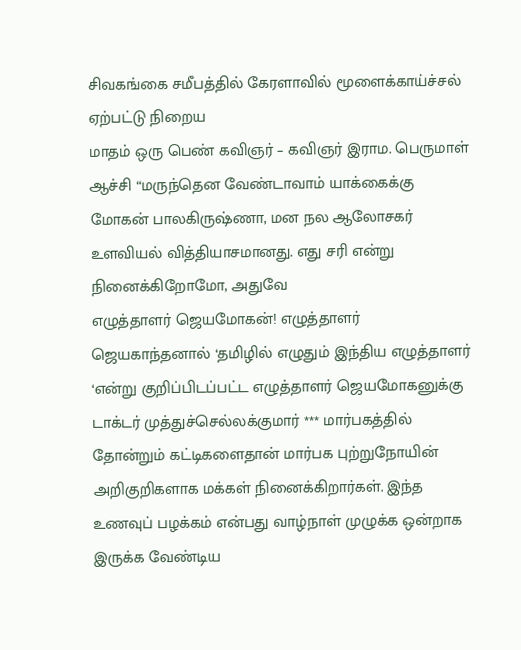சிவகங்கை சமீபத்தில் கேரளாவில் மூளைக்காய்ச்சல் ஏற்பட்டு நிறைய
மாதம் ஒரு பெண் கவிஞர் – கவிஞர் இராம. பெருமாள் ஆச்சி “மருந்தென வேண்டாவாம் யாக்கைக்கு
மோகன் பாலகிருஷ்ணா, மன நல ஆலோசகர் உளவியல் வித்தியாசமானது. எது சரி என்று நினைக்கிறோமோ, அதுவே
எழுத்தாளர் ஜெயமோகன்! எழுத்தாளர் ஜெயகாந்தனால் ‘தமிழில் எழுதும் இந்திய எழுத்தாளர் ‘என்று குறிப்பிடப்பட்ட எழுத்தாளர் ஜெயமோகனுக்கு
டாக்டர் முத்துச்செல்லக்குமார் *** மார்பகத்தில் தோன்றும் கட்டிகளைதான் மார்பக புற்றுநோயின் அறிகுறிகளாக மக்கள் நினைக்கிறார்கள். இந்த
உணவுப் பழக்கம் என்பது வாழ்நாள் முழுக்க ஒன்றாக இருக்க வேண்டிய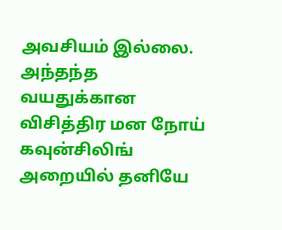அவசியம் இல்லை. அந்தந்த வயதுக்கான
விசித்திர மன நோய் கவுன்சிலிங் அறையில் தனியே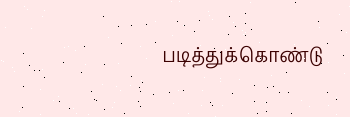படித்துக்கொண்டு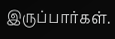இருப்பார்கள்.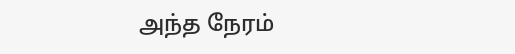அந்த நேரம்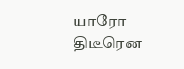யாரோ திடீரென